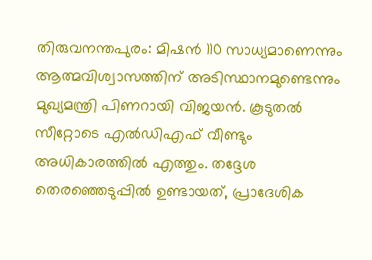തിരുവനന്തപുരം: മിഷൻ 110 സാധ്യമാണെന്നും ആത്മവിശ്വാസത്തിന് അടിസ്ഥാനമുണ്ടെന്നും മുഖ്യമന്ത്രി പിണറായി വിജയൻ. കൂടുതൽ സീറ്റോടെ എൽഡിഎഫ് വീണ്ടും അധികാരത്തിൽ എത്തും. തദ്ദേശ തെരഞ്ഞെടുപ്പിൽ ഉണ്ടായത്, പ്രാദേശിക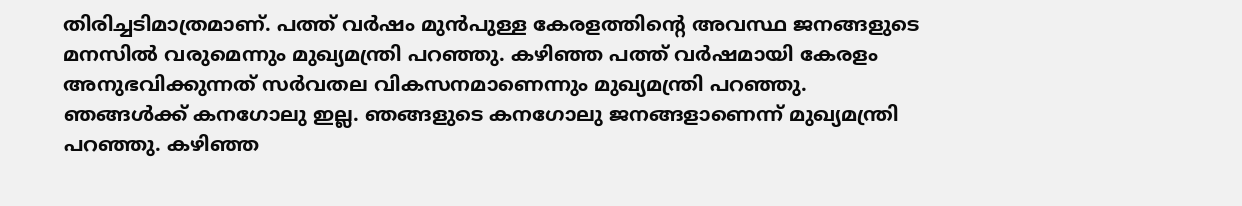തിരിച്ചടിമാത്രമാണ്. പത്ത് വർഷം മുൻപുള്ള കേരളത്തിൻ്റെ അവസ്ഥ ജനങ്ങളുടെ മനസിൽ വരുമെന്നും മുഖ്യമന്ത്രി പറഞ്ഞു. കഴിഞ്ഞ പത്ത് വർഷമായി കേരളം അനുഭവിക്കുന്നത് സർവതല വികസനമാണെന്നും മുഖ്യമന്ത്രി പറഞ്ഞു.
ഞങ്ങൾക്ക് കനഗോലു ഇല്ല. ഞങ്ങളുടെ കനഗോലു ജനങ്ങളാണെന്ന് മുഖ്യമന്ത്രി പറഞ്ഞു. കഴിഞ്ഞ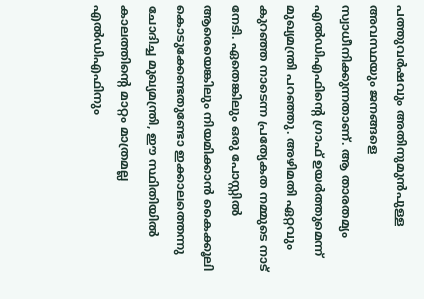പത്തുവർഷവും അതിനുമുൻപുള്ള അവസ്ഥയും ജനങ്ങളെ സ്വാധീനിക്കുന്നതാണ്. ആ താരതമ്യം എൽഡിഎഫിന്റെ ഗ്രാഫ് ഉയർത്തുമെന്ന് മുഖ്യമന്ത്രി പറഞ്ഞു. അഴിമതി ഏറ്റവും കുറഞ്ഞ നാടെന്ന പ്രത്യേകത നമ്മുടെ നാട് നേടി. ഏതെങ്കിലും ഒരു പോസ്റ്റിൽ ആരെയെങ്കിലും നിയമിക്കാൻ കൈക്കൂലി കൊടുക്കേണ്ടതുണ്ടോ ഇക്കാലത്തെന്നു ചോദിച്ച മുഖ്യമന്ത്രി, ഈ സ്ഥിതിയിൽ കാലത്തിന്റെ മാറ്റം മാത്രമല്ല എൽഡിഎഫിനും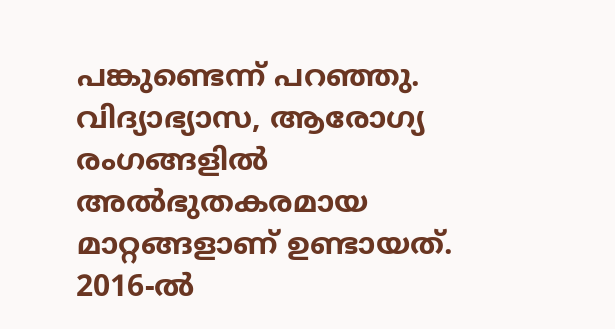പങ്കുണ്ടെന്ന് പറഞ്ഞു.
വിദ്യാഭ്യാസ, ആരോഗ്യ രംഗങ്ങളിൽ അൽഭുതകരമായ മാറ്റങ്ങളാണ് ഉണ്ടായത്. 2016-ൽ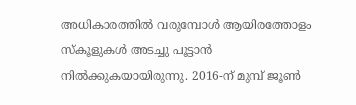അധികാരത്തിൽ വരുമ്പോൾ ആയിരത്തോളം സ്കൂളുകൾ അടച്ചു പൂട്ടാൻ നിൽക്കുകയായിരുന്നു. 2016-ന് മുമ്പ് ജൂൺ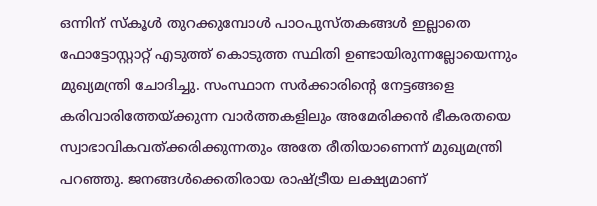ഒന്നിന് സ്കൂൾ തുറക്കുമ്പോൾ പാഠപുസ്തകങ്ങൾ ഇല്ലാതെ ഫോട്ടോസ്റ്റാറ്റ് എടുത്ത് കൊടുത്ത സ്ഥിതി ഉണ്ടായിരുന്നല്ലോയെന്നും മുഖ്യമന്ത്രി ചോദിച്ചു. സംസ്ഥാന സർക്കാരിന്റെ നേട്ടങ്ങളെ കരിവാരിത്തേയ്ക്കുന്ന വാർത്തകളിലും അമേരിക്കൻ ഭീകരതയെ സ്വാഭാവികവത്ക്കരിക്കുന്നതും അതേ രീതിയാണെന്ന് മുഖ്യമന്ത്രി പറഞ്ഞു. ജനങ്ങൾക്കെതിരായ രാഷ്ട്രീയ ലക്ഷ്യമാണ്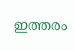ഇത്തരം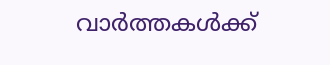വാർത്തകൾക്ക്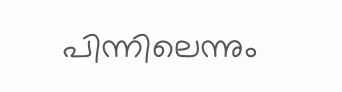പിന്നിലെന്നും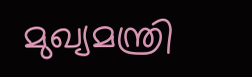മുഖ്യമന്ത്രി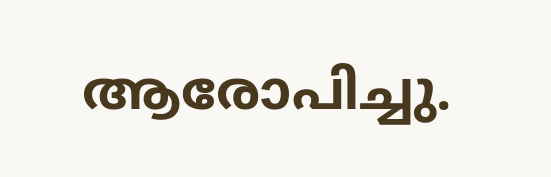ആരോപിച്ചു.